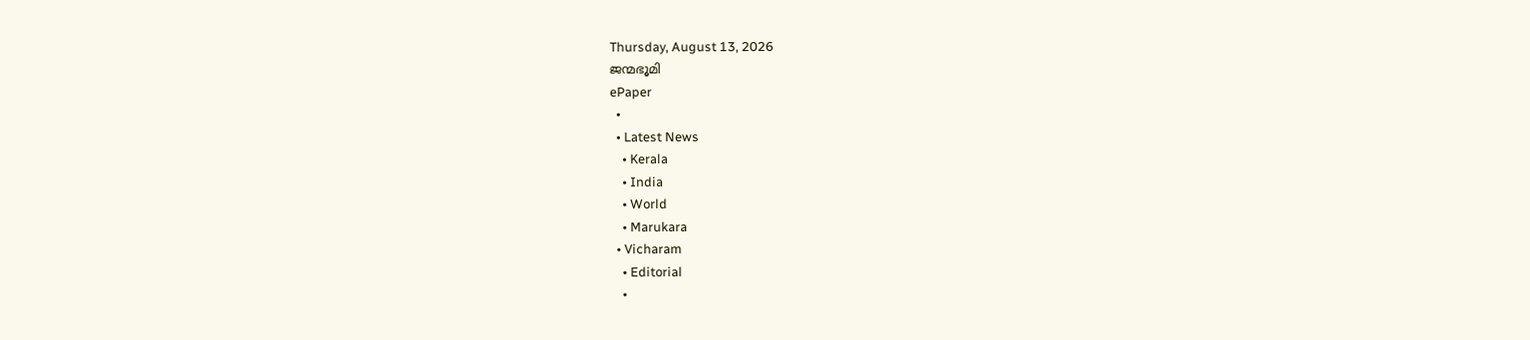Thursday, August 13, 2026
ജന്മഭൂമി
ePaper
  •
  • Latest News
    • Kerala
    • India
    • World
    • Marukara
  • Vicharam
    • Editorial
    •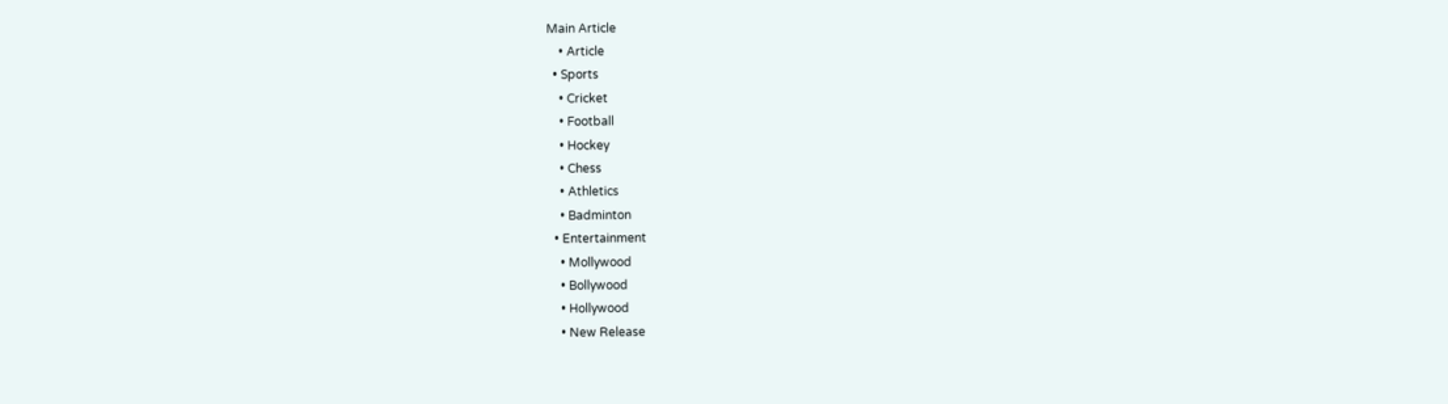Main Article
    • Article
  • Sports
    • Cricket
    • Football
    • Hockey
    • Chess
    • Athletics
    • Badminton
  • Entertainment
    • Mollywood
    • Bollywood
    • Hollywood
    • New Release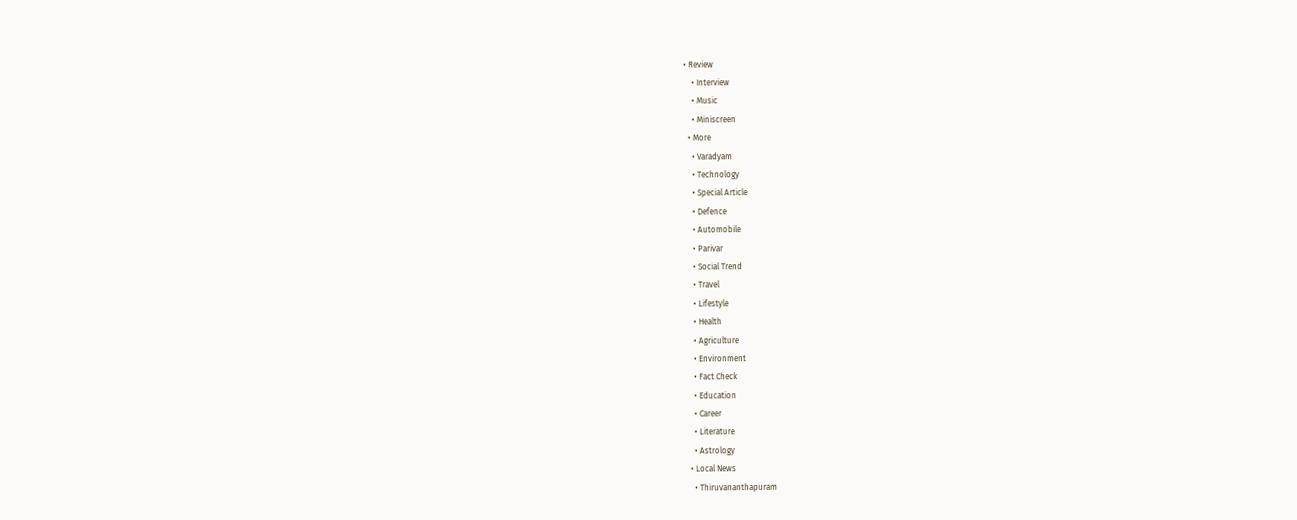• Review
    • Interview
    • Music
    • Miniscreen
  • More
    • Varadyam
    • Technology
    • Special Article
    • Defence
    • Automobile
    • Parivar
    • Social Trend
    • Travel
    • Lifestyle
    • Health
    • Agriculture
    • Environment
    • Fact Check
    • Education
    • Career
    • Literature
    • Astrology
  • Local News
    • Thiruvananthapuram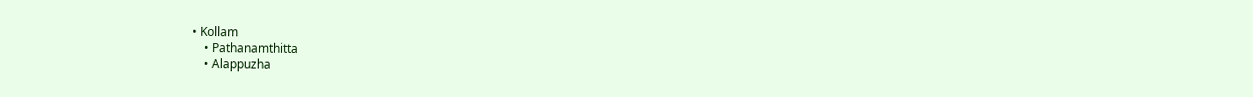• Kollam
    • Pathanamthitta
    • Alappuzha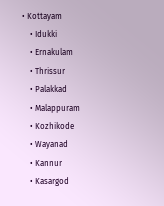• Kottayam
    • Idukki
    • Ernakulam
    • Thrissur
    • Palakkad
    • Malappuram
    • Kozhikode
    • Wayanad
    • Kannur
    • Kasargod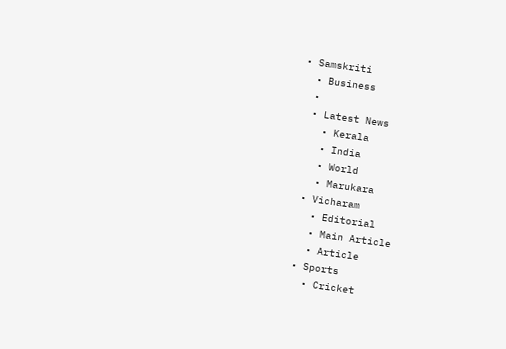• Samskriti
  • Business
  •
  • Latest News
    • Kerala
    • India
    • World
    • Marukara
  • Vicharam
    • Editorial
    • Main Article
    • Article
  • Sports
    • Cricket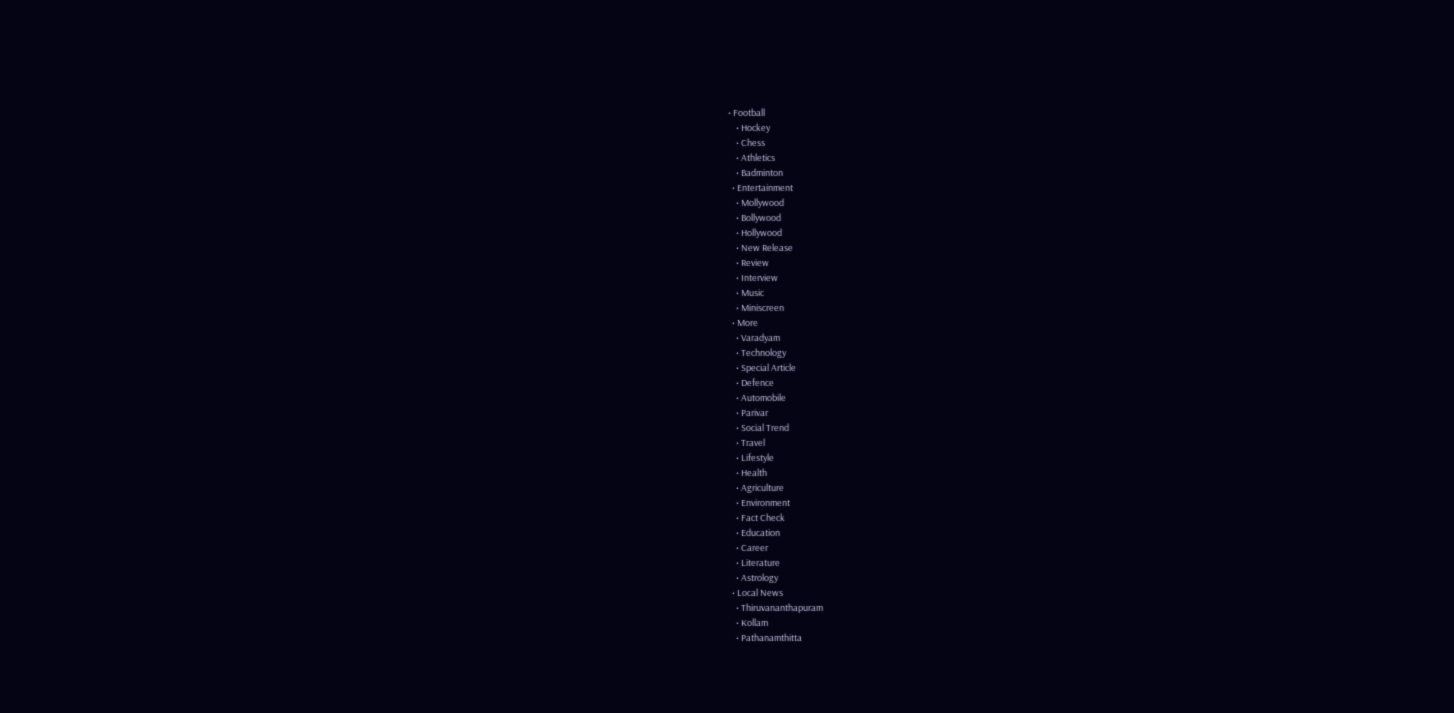• Football
    • Hockey
    • Chess
    • Athletics
    • Badminton
  • Entertainment
    • Mollywood
    • Bollywood
    • Hollywood
    • New Release
    • Review
    • Interview
    • Music
    • Miniscreen
  • More
    • Varadyam
    • Technology
    • Special Article
    • Defence
    • Automobile
    • Parivar
    • Social Trend
    • Travel
    • Lifestyle
    • Health
    • Agriculture
    • Environment
    • Fact Check
    • Education
    • Career
    • Literature
    • Astrology
  • Local News
    • Thiruvananthapuram
    • Kollam
    • Pathanamthitta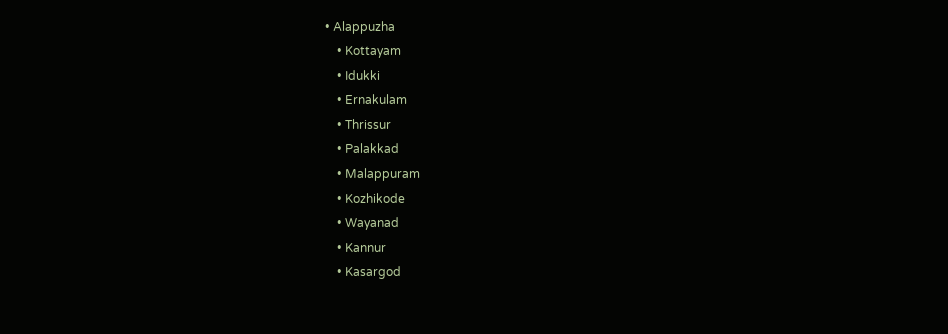• Alappuzha
    • Kottayam
    • Idukki
    • Ernakulam
    • Thrissur
    • Palakkad
    • Malappuram
    • Kozhikode
    • Wayanad
    • Kannur
    • Kasargod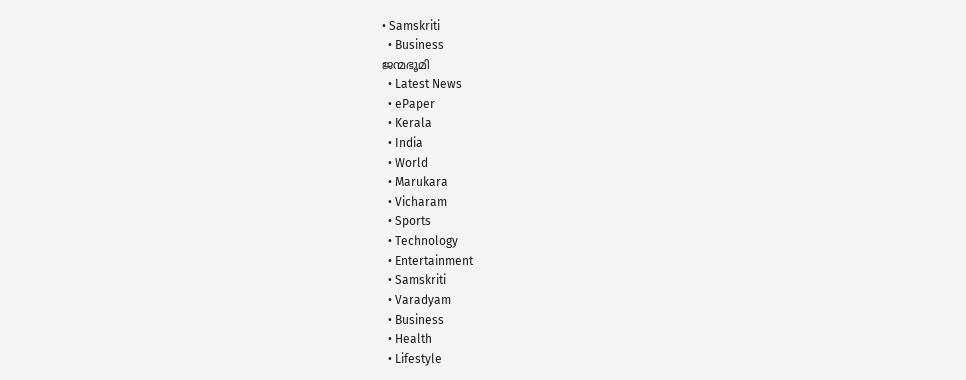• Samskriti
  • Business
ജന്മഭൂമി
  • Latest News
  • ePaper
  • Kerala
  • India
  • World
  • Marukara
  • Vicharam
  • Sports
  • Technology
  • Entertainment
  • Samskriti
  • Varadyam
  • Business
  • Health
  • Lifestyle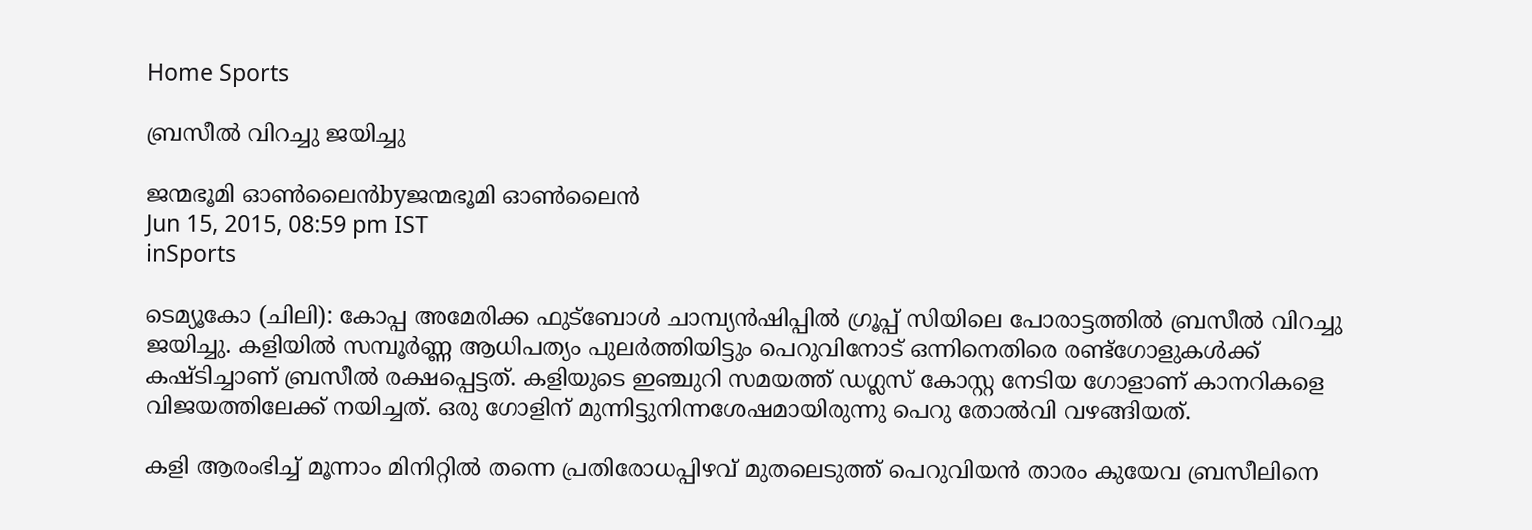Home Sports

ബ്രസീല്‍ വിറച്ചു ജയിച്ചു

ജന്മഭൂമി ഓണ്‍ലൈന്‍byജന്മഭൂമി ഓണ്‍ലൈന്‍
Jun 15, 2015, 08:59 pm IST
inSports

ടെമ്യൂകോ (ചിലി): കോപ്പ അമേരിക്ക ഫുട്‌ബോള്‍ ചാമ്പ്യന്‍ഷിപ്പില്‍ ഗ്രൂപ്പ് സിയിലെ പോരാട്ടത്തില്‍ ബ്രസീല്‍ വിറച്ചു ജയിച്ചു. കളിയില്‍ സമ്പൂര്‍ണ്ണ ആധിപത്യം പുലര്‍ത്തിയിട്ടും പെറുവിനോട് ഒന്നിനെതിരെ രണ്ട്‌ഗോളുകള്‍ക്ക് കഷ്ടിച്ചാണ് ബ്രസീല്‍ രക്ഷപ്പെട്ടത്. കളിയുടെ ഇഞ്ചുറി സമയത്ത് ഡഗ്ലസ് കോസ്റ്റ നേടിയ ഗോളാണ് കാനറികളെ വിജയത്തിലേക്ക് നയിച്ചത്. ഒരു ഗോളിന് മുന്നിട്ടുനിന്നശേഷമായിരുന്നു പെറു തോല്‍വി വഴങ്ങിയത്.

കളി ആരംഭിച്ച് മൂന്നാം മിനിറ്റില്‍ തന്നെ പ്രതിരോധപ്പിഴവ് മുതലെടുത്ത് പെറുവിയന്‍ താരം കുയേവ ബ്രസീലിനെ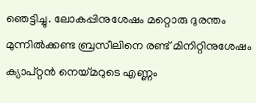ഞെട്ടിച്ചു. ലോകപ്പിനുശേഷം മറ്റൊരു ദുരന്തം മുന്നില്‍ക്കണ്ട ബ്രസീലിനെ രണ്ട് മിനിറ്റിനുശേഷം ക്യാപ്റ്റന്‍ നെയ്‌മറുടെ എണ്ണം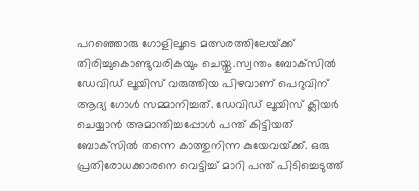പറഞ്ഞൊരു ഗോളിലൂടെ മത്സരത്തിലേയ്‌ക്ക് തിരിച്ചുകൊണ്ടുവരികയും ചെയ്തു.സ്വന്തം ബോക്‌സില്‍ ഡേവിഡ് ലൂയിസ് വരുത്തിയ പിഴവാണ് പെറുവിന് ആദ്യ ഗോള്‍ സമ്മാനിച്ചത്. ഡേവിഡ് ലൂയിസ് ക്ലിയര്‍ ചെയ്യാന്‍ അമാന്തിച്ചപ്പോള്‍ പന്ത് കിട്ടിയത് ബോക്‌സില്‍ തന്നെ കാത്തുനിന്ന കുയേവയ്‌ക്ക്. ഒരു പ്രതിരോധക്കാരനെ വെട്ടിച്ച് മാറി പന്ത് പിടിച്ചെടുത്ത്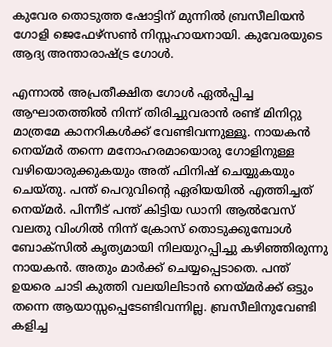കുവേര തൊടുത്ത ഷോട്ടിന് മുന്നില്‍ ബ്രസീലിയന്‍ ഗോളി ജെഫേഴ്‌സണ്‍ നിസ്സഹായനായി. കുവേരയുടെ ആദ്യ അന്താരാഷ്‌ട്ര ഗോള്‍.

എന്നാല്‍ അപ്രതീക്ഷിത ഗോള്‍ ഏല്‍പ്പിച്ച ആഘാതത്തില്‍ നിന്ന് തിരിച്ചുവരാന്‍ രണ്ട് മിനിറ്റു മാത്രമേ കാനറികള്‍ക്ക് വേണ്ടിവന്നുള്ളൂ. നായകന്‍ നെയ്‌മര്‍ തന്നെ മനോഹരമായൊരു ഗോളിനുള്ള വഴിയൊരുക്കുകയും അത് ഫിനിഷ് ചെയ്യുകയും ചെയ്തു. പന്ത് പെറുവിന്റെ ഏരിയയില്‍ എത്തിച്ചത് നെയ്‌മര്‍. പിന്നീട് പന്ത് കിട്ടിയ ഡാനി ആല്‍വേസ് വലതു വിംഗില്‍ നിന്ന് ക്രോസ് തൊടുക്കുമ്പോള്‍ ബോക്‌സില്‍ കൃത്യമായി നിലയുറപ്പിച്ചു കഴിഞ്ഞിരുന്നു നായകന്‍. അതും മാര്‍ക്ക് ചെയ്യപ്പെടാതെ. പന്ത് ഉയരെ ചാടി കുത്തി വലയിലിടാന്‍ നെയ്‌മര്‍ക്ക് ഒട്ടും തന്നെ ആയാസ്സപ്പെടേണ്ടിവന്നില്ല. ബ്രസീലിനുവേണ്ടി കളിച്ച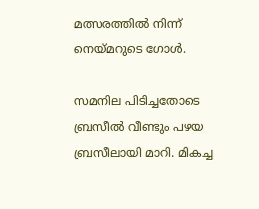മത്സരത്തില്‍ നിന്ന് നെയ്‌മറുടെ ഗോള്‍.

സമനില പിടിച്ചതോടെ ബ്രസീല്‍ വീണ്ടും പഴയ ബ്രസീലായി മാറി. മികച്ച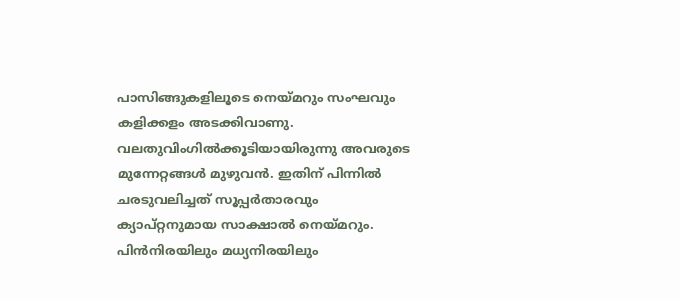പാസിങ്ങുകളിലൂടെ നെയ്‌മറും സംഘവും കളിക്കളം അടക്കിവാണു. വലതുവിംഗില്‍ക്കൂടിയായിരുന്നു അവരുടെ മുന്നേറ്റങ്ങള്‍ മുഴുവന്‍. ഇതിന് പിന്നില്‍ ചരടുവലിച്ചത് സൂപ്പര്‍താരവും ക്യാപ്റ്റനുമായ സാക്ഷാല്‍ നെയ്‌മറും. പിന്‍നിരയിലും മധ്യനിരയിലും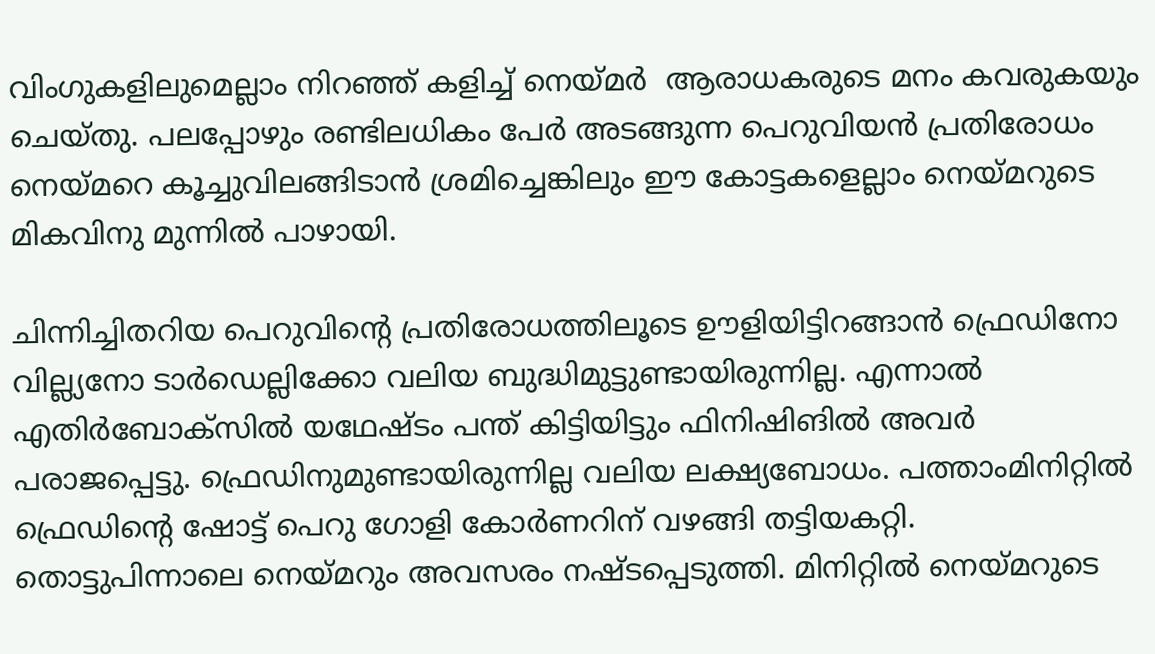വിംഗുകളിലുമെല്ലാം നിറഞ്ഞ് കളിച്ച് നെയ്‌മര്‍  ആരാധകരുടെ മനം കവരുകയും ചെയ്തു. പലപ്പോഴും രണ്ടിലധികം പേര്‍ അടങ്ങുന്ന പെറുവിയന്‍ പ്രതിരോധം നെയ്‌മറെ കൂച്ചുവിലങ്ങിടാന്‍ ശ്രമിച്ചെങ്കിലും ഈ കോട്ടകളെല്ലാം നെയ്‌മറുടെ മികവിനു മുന്നില്‍ പാഴായി.

ചിന്നിച്ചിതറിയ പെറുവിന്റെ പ്രതിരോധത്തിലൂടെ ഊളിയിട്ടിറങ്ങാന്‍ ഫ്രെഡിനോ വില്ല്യനോ ടാര്‍ഡെല്ലിക്കോ വലിയ ബുദ്ധിമുട്ടുണ്ടായിരുന്നില്ല. എന്നാല്‍ എതിര്‍ബോക്‌സില്‍ യഥേഷ്ടം പന്ത് കിട്ടിയിട്ടും ഫിനിഷിങില്‍ അവര്‍ പരാജപ്പെട്ടു. ഫ്രെഡിനുമുണ്ടായിരുന്നില്ല വലിയ ലക്ഷ്യബോധം. പത്താംമിനിറ്റില്‍ ഫ്രെഡിന്റെ ഷോട്ട് പെറു ഗോളി കോര്‍ണറിന് വഴങ്ങി തട്ടിയകറ്റി. തൊട്ടുപിന്നാലെ നെയ്‌മറും അവസരം നഷ്ടപ്പെടുത്തി. മിനിറ്റില്‍ നെയ്‌മറുടെ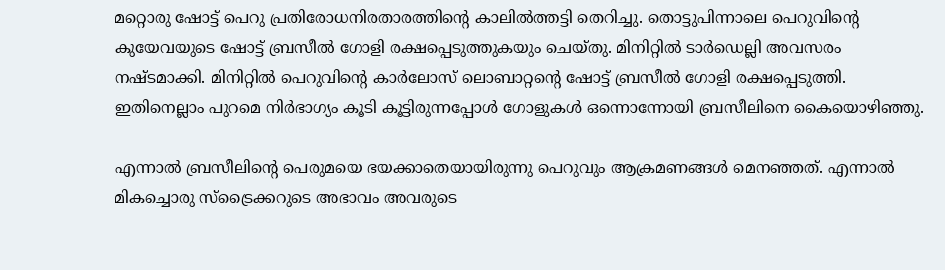മറ്റൊരു ഷോട്ട് പെറു പ്രതിരോധനിരതാരത്തിന്റെ കാലില്‍ത്തട്ടി തെറിച്ചു. തൊട്ടുപിന്നാലെ പെറുവിന്റെ കുയേവയുടെ ഷോട്ട് ബ്രസീല്‍ ഗോളി രക്ഷപ്പെടുത്തുകയും ചെയ്തു. മിനിറ്റില്‍ ടാര്‍ഡെല്ലി അവസരം നഷ്ടമാക്കി. മിനിറ്റില്‍ പെറുവിന്റെ കാര്‍ലോസ് ലൊബാറ്റന്റെ ഷോട്ട് ബ്രസീല്‍ ഗോളി രക്ഷപ്പെടുത്തി. ഇതിനെല്ലാം പുറമെ നിര്‍ഭാഗ്യം കൂടി കൂട്ടിരുന്നപ്പോള്‍ ഗോളുകള്‍ ഒന്നൊന്നോയി ബ്രസീലിനെ കൈയൊഴിഞ്ഞു.

എന്നാല്‍ ബ്രസീലിന്റെ പെരുമയെ ഭയക്കാതെയായിരുന്നു പെറുവും ആക്രമണങ്ങള്‍ മെനഞ്ഞത്. എന്നാല്‍ മികച്ചൊരു സ്‌ട്രൈക്കറുടെ അഭാവം അവരുടെ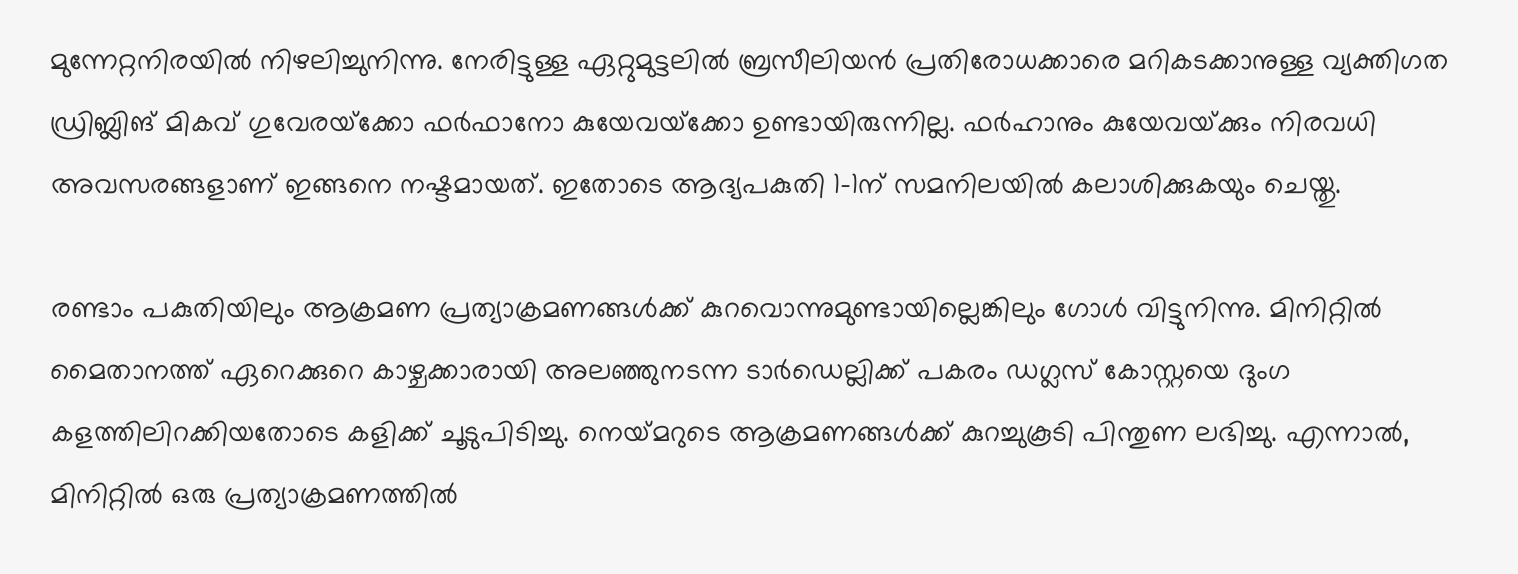മുന്നേറ്റനിരയില്‍ നിഴലിച്ചുനിന്നു. നേരിട്ടുള്ള ഏറ്റുമുട്ടലില്‍ ബ്രസീലിയന്‍ പ്രതിരോധക്കാരെ മറികടക്കാനുള്ള വ്യക്തിഗത ഡ്രിബ്ലിങ് മികവ് ഗുവേരയ്‌ക്കോ ഫര്‍ഫാനോ കുയേവയ്‌ക്കോ ഉണ്ടായിരുന്നില്ല. ഫര്‍ഹാനും കുയേവയ്‌ക്കും നിരവധി അവസരങ്ങളാണ് ഇങ്ങനെ നഷ്ടമായത്. ഇതോടെ ആദ്യപകുതി 1-1ന് സമനിലയില്‍ കലാശിക്കുകയും ചെയ്തു.

രണ്ടാം പകുതിയിലും ആക്രമണ പ്രത്യാക്രമണങ്ങള്‍ക്ക് കുറവൊന്നുമുണ്ടായില്ലെങ്കിലും ഗോള്‍ വിട്ടുനിന്നു. മിനിറ്റില്‍ മൈതാനത്ത് ഏറെക്കുറെ കാഴ്ചക്കാരായി അലഞ്ഞുനടന്ന ടാര്‍ഡെല്ലിക്ക് പകരം ഡഗ്ലസ് കോസ്റ്റയെ ദുംഗ കളത്തിലിറക്കിയതോടെ കളിക്ക് ചൂടുപിടിച്ചു. നെയ്‌മറുടെ ആക്രമണങ്ങള്‍ക്ക് കുറച്ചുകൂടി പിന്തുണ ലഭിച്ചു. എന്നാല്‍, മിനിറ്റില്‍ ഒരു പ്രത്യാക്രമണത്തില്‍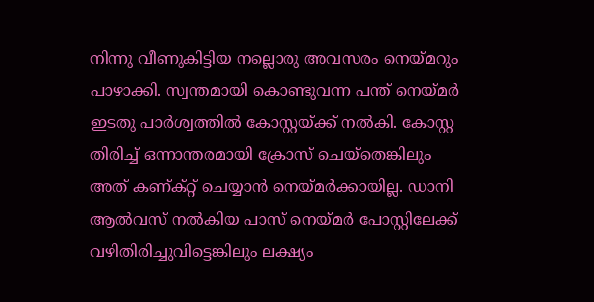നിന്നു വീണുകിട്ടിയ നല്ലൊരു അവസരം നെയ്‌മറും പാഴാക്കി. സ്വന്തമായി കൊണ്ടുവന്ന പന്ത് നെയ്‌മര്‍ ഇടതു പാര്‍ശ്വത്തില്‍ കോസ്റ്റയ്‌ക്ക് നല്‍കി. കോസ്റ്റ തിരിച്ച് ഒന്നാന്തരമായി ക്രോസ് ചെയ്‌തെങ്കിലും അത് കണ്ക്റ്റ് ചെയ്യാന്‍ നെയ്‌മര്‍ക്കായില്ല. ഡാനി ആല്‍വസ് നല്‍കിയ പാസ് നെയ്‌മര്‍ പോസ്റ്റിലേക്ക് വഴിതിരിച്ചുവിട്ടെങ്കിലും ലക്ഷ്യം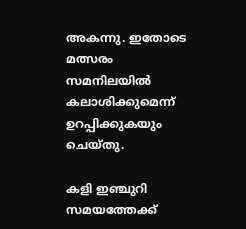അകന്നു. ഇതോടെ മത്സരം സമനിലയില്‍ കലാശിക്കുമെന്ന് ഉറപ്പിക്കുകയും ചെയ്തു.

കളി ഇഞ്ചുറി സമയത്തേക്ക്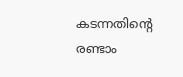കടന്നതിന്റെ രണ്ടാം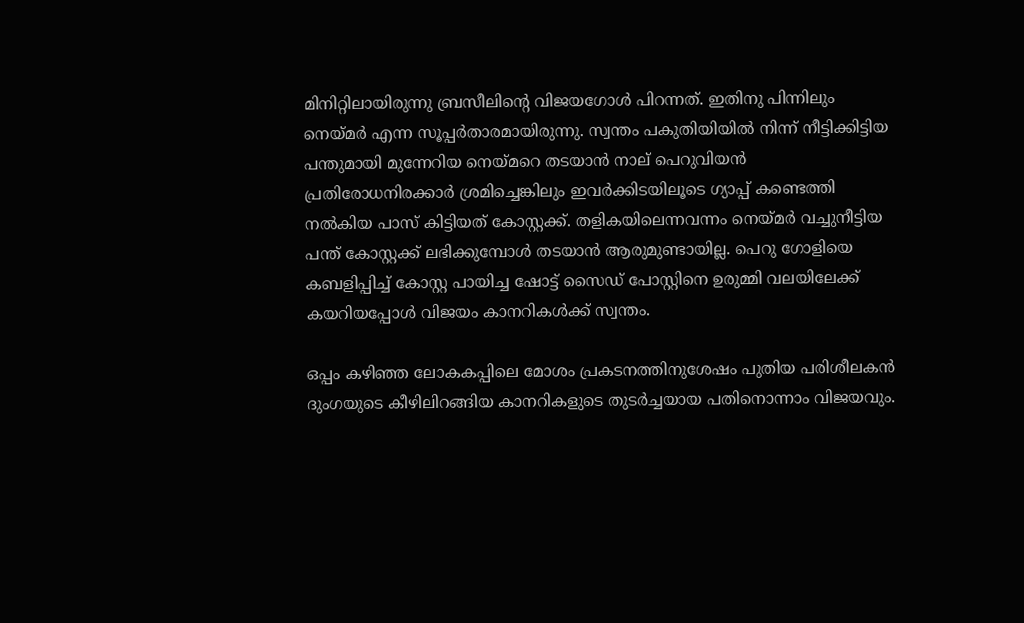മിനിറ്റിലായിരുന്നു ബ്രസീലിന്റെ വിജയഗോള്‍ പിറന്നത്. ഇതിനു പിന്നിലും നെയ്‌മര്‍ എന്ന സൂപ്പര്‍താരമായിരുന്നു. സ്വന്തം പകുതിയിയില്‍ നിന്ന് നീട്ടിക്കിട്ടിയ പന്തുമായി മുന്നേറിയ നെയ്‌മറെ തടയാന്‍ നാല് പെറുവിയന്‍ പ്രതിരോധനിരക്കാര്‍ ശ്രമിച്ചെങ്കിലും ഇവര്‍ക്കിടയിലൂടെ ഗ്യാപ്പ് കണ്ടെത്തി നല്‍കിയ പാസ് കിട്ടിയത് കോസ്റ്റക്ക്. തളികയിലെന്നവന്നം നെയ്‌മര്‍ വച്ചുനീട്ടിയ പന്ത് കോസ്റ്റക്ക് ലഭിക്കുമ്പോള്‍ തടയാന്‍ ആരുമുണ്ടായില്ല. പെറു ഗോളിയെ കബളിപ്പിച്ച് കോസ്റ്റ പായിച്ച ഷോട്ട് സൈഡ് പോസ്റ്റിനെ ഉരുമ്മി വലയിലേക്ക് കയറിയപ്പോള്‍ വിജയം കാനറികള്‍ക്ക് സ്വന്തം.

ഒപ്പം കഴിഞ്ഞ ലോകകപ്പിലെ മോശം പ്രകടനത്തിനുശേഷം പുതിയ പരിശീലകന്‍ ദുംഗയുടെ കീഴിലിറങ്ങിയ കാനറികളുടെ തുടര്‍ച്ചയായ പതിനൊന്നാം വിജയവും.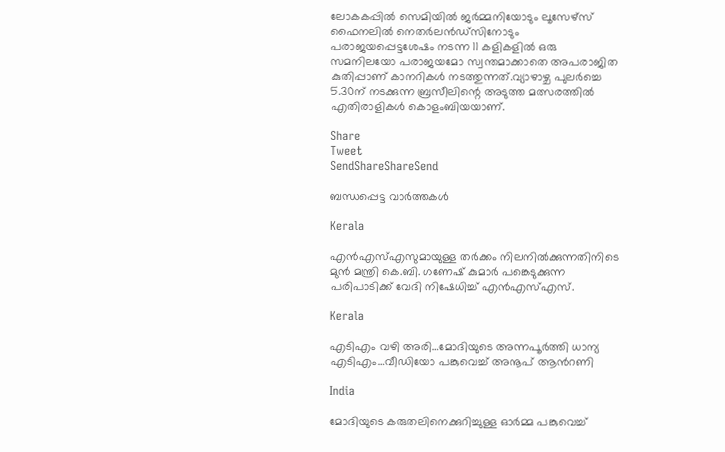ലോകകപ്പില്‍ സെമിയില്‍ ജര്‍മ്മനിയോടും ലൂസേഴ്‌സ് ഫൈനലില്‍ നെതര്‍ലന്‍ഡ്‌സിനോടും പരാജയപ്പെട്ടശേഷം നടന്ന 11 കളികളില്‍ ഒരു സമനിലയോ പരാജയമോ സ്വന്തമാക്കാതെ അപരാജിത കുതിപ്പാണ് കാനറികള്‍ നടത്തുന്നത്.വ്യാഴാഴ്ച പുലര്‍ച്ചെ 5.30ന് നടക്കുന്ന ബ്രസീലിന്റെ അടുത്ത മത്സരത്തില്‍ എതിരാളികള്‍ കൊളംബിയയാണ്.

Share
Tweet
SendShareShareSend

ബന്ധപ്പെട്ട വാര്‍ത്തകള്‍

Kerala

എൻഎസ്‌എസുമായുള്ള തർക്കം നിലനില്‍ക്കുന്നതിനിടെ മുൻ മന്ത്രി കെ.ബി. ഗണേഷ് കുമാർ പങ്കെടുക്കുന്ന പരിപാടിക്ക് വേദി നിഷേധിച്ച്‌ എൻഎസ്‌എസ്.

Kerala

എടിഎം വഴി അരി…മോദിയുടെ അന്നപൂര്‍ത്തി ധാന്യ എടിഎം…വീഡിയോ പങ്കുവെച്ച് അനൂപ് ആന്‍റണി

India

മോദിയുടെ കരുതലിനെക്കുറിച്ചുള്ള ഓര്‍മ്മ പങ്കുവെച്ച്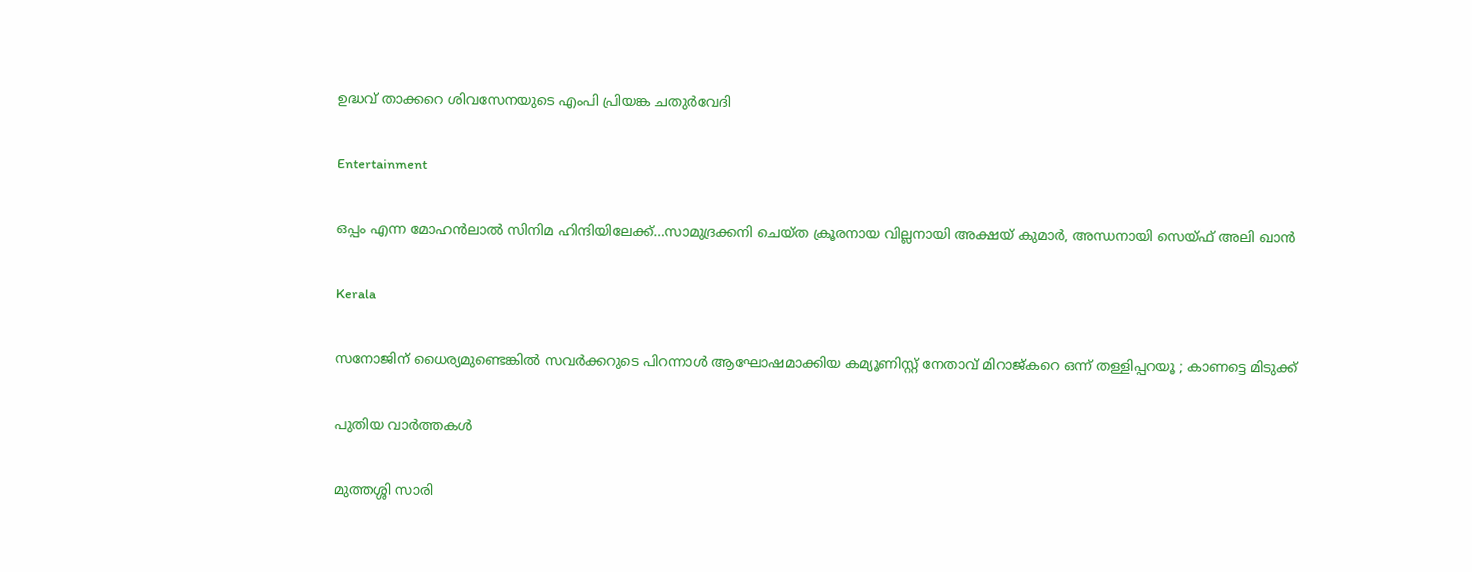ഉദ്ധവ് താക്കറെ ശിവസേനയുടെ എംപി പ്രിയങ്ക ചതുര്‍വേദി

Entertainment

ഒപ്പം എന്ന മോഹന്‍ലാല്‍ സിനിമ ഹിന്ദിയിലേക്ക്…സാമുദ്രക്കനി ചെയ്ത ക്രൂരനായ വില്ലനായി അക്ഷയ് കുമാര്‍, അന്ധനായി സെയ്ഫ് അലി ഖാന്‍

Kerala

സനോജിന് ധൈര്യമുണ്ടെങ്കിൽ സവർക്കറുടെ പിറന്നാൾ ആഘോഷമാക്കിയ കമ്യൂണിസ്റ്റ് നേതാവ് മിറാജ്കറെ ഒന്ന് തള്ളിപ്പറയൂ ; കാണട്ടെ മിടുക്ക്

പുതിയ വാര്‍ത്തകള്‍

മുത്തശ്ശി സാരി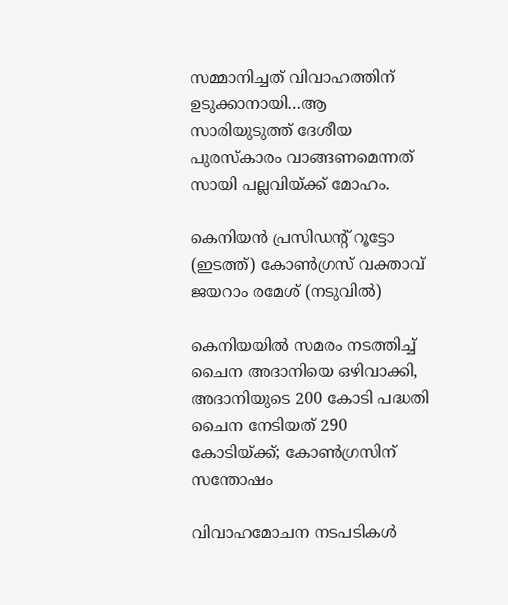സമ്മാനിച്ചത് വിവാഹത്തിന് ഉടുക്കാനായി…ആ സാരിയുടുത്ത് ദേശീയ പുരസ്കാരം വാങ്ങണമെന്നത് സായി പല്ലവിയ്‌ക്ക് മോഹം.

കെനിയന്‍ പ്രസിഡന്‍റ് റൂട്ടോ (ഇടത്ത്) കോണ്‍ഗ്രസ് വക്താവ് ജയറാം രമേശ് (നടുവില്‍)

കെനിയയില്‍ സമരം നടത്തിച്ച് ചൈന അദാനിയെ ഒഴിവാക്കി, അദാനിയുടെ 200 കോടി പദ്ധതി ചൈന നേടിയത് 290 കോടിയ്‌ക്ക്; കോണ്‍ഗ്രസിന് സന്തോഷം

വിവാഹമോചന നടപടികള്‍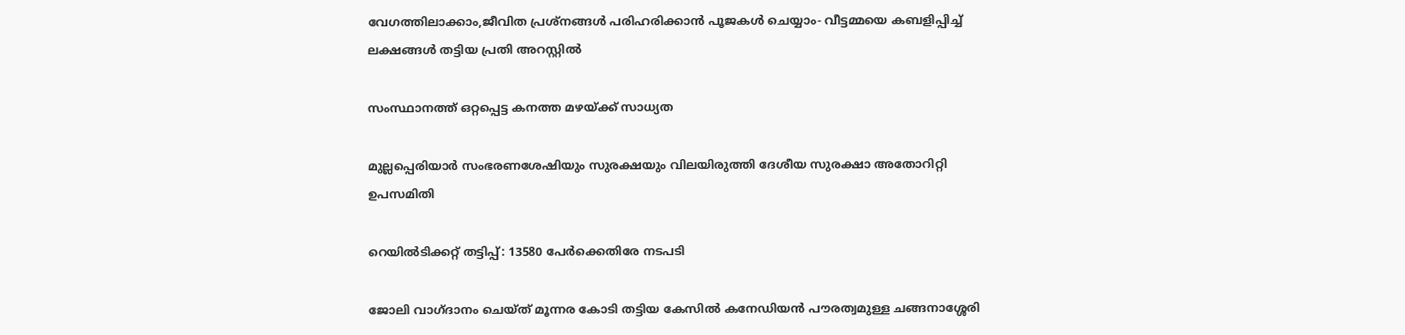വേഗത്തിലാക്കാം,ജീവിത പ്രശ്‌നങ്ങള്‍ പരിഹരിക്കാന്‍ പൂജകള്‍ ചെയ്യാം- വീട്ടമ്മയെ കബളിപ്പിച്ച് ലക്ഷങ്ങള്‍ തട്ടിയ പ്രതി അറസ്റ്റില്‍

സംസ്ഥാനത്ത് ഒറ്റപ്പെട്ട കനത്ത മഴയ്‌ക്ക് സാധ്യത

മുല്ലപ്പെരിയാര്‍ സംഭരണശേഷിയും സുരക്ഷയും വിലയിരുത്തി ദേശീയ സുരക്ഷാ അതോറിറ്റി ഉപസമിതി

റെയിൽടിക്കറ്റ് തട്ടിപ്പ്: 13580 പേർക്കെതിരേ നടപടി

ജോലി വാഗ്ദാനം ചെയ്ത് മൂന്നര കോടി തട്ടിയ കേസില്‍ കനേഡിയന്‍ പൗരത്വമുള്ള ചങ്ങനാശ്ശേരി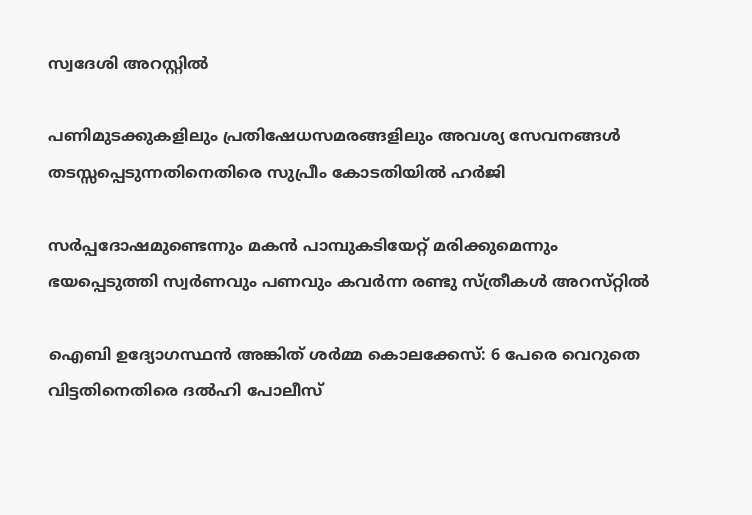സ്വദേശി അറസ്റ്റില്‍

പണിമുടക്കുകളിലും പ്രതിഷേധസമരങ്ങളിലും അവശ്യ സേവനങ്ങള്‍ തടസ്സപ്പെടുന്നതിനെതിരെ സുപ്രീം കോടതിയില്‍ ഹര്‍ജി

സര്‍പ്പദോഷമുണ്ടെന്നും മകന്‍ പാമ്പുകടിയേറ്റ് മരിക്കുമെന്നും ഭയപ്പെടുത്തി സ്വര്‍ണവും പണവും കവർന്ന രണ്ടു സ്ത്രീകള്‍ അറസ്‌റ്റിൽ

ഐബി ഉദ്യോഗസ്ഥന്‍ അങ്കിത് ശര്‍മ്മ കൊലക്കേസ്: 6 പേരെ വെറുതെ വിട്ടതിനെതിരെ ദല്‍ഹി പോലീസ്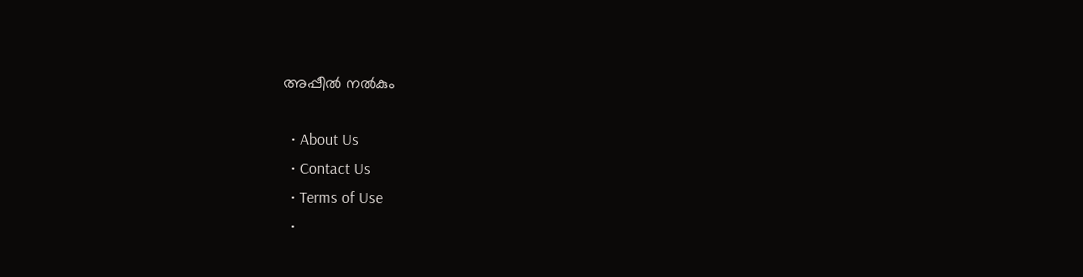അപ്പീല്‍ നല്‍കും

  • About Us
  • Contact Us
  • Terms of Use
  •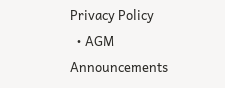Privacy Policy
  • AGM Announcements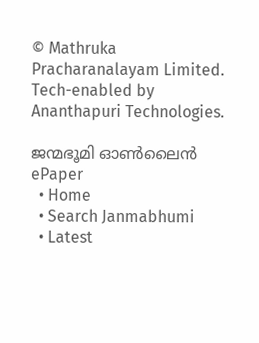© Mathruka Pracharanalayam Limited.
Tech-enabled by Ananthapuri Technologies.

ജന്മഭൂമി ഓണ്‍ലൈന്‍
ePaper
  • Home
  • Search Janmabhumi
  • Latest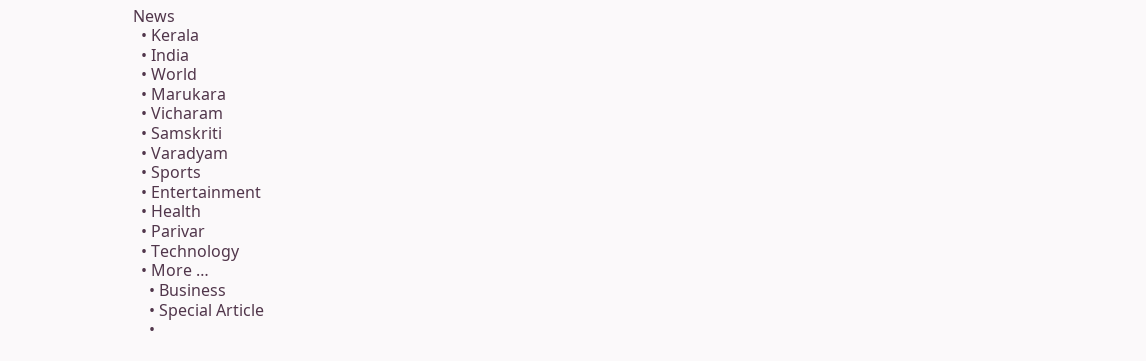News
  • Kerala
  • India
  • World
  • Marukara
  • Vicharam
  • Samskriti
  • Varadyam
  • Sports
  • Entertainment
  • Health
  • Parivar
  • Technology
  • More …
    • Business
    • Special Article
    •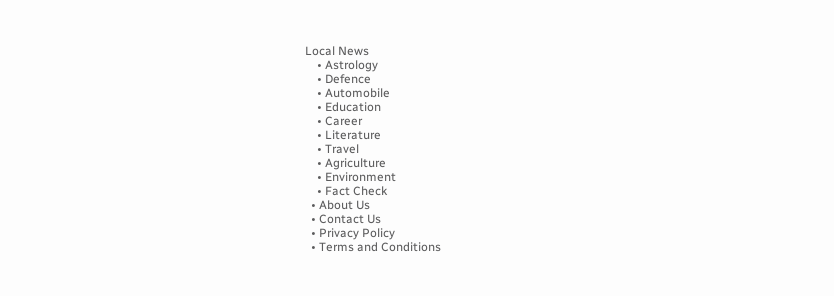Local News
    • Astrology
    • Defence
    • Automobile
    • Education
    • Career
    • Literature
    • Travel
    • Agriculture
    • Environment
    • Fact Check
  • About Us
  • Contact Us
  • Privacy Policy
  • Terms and Conditions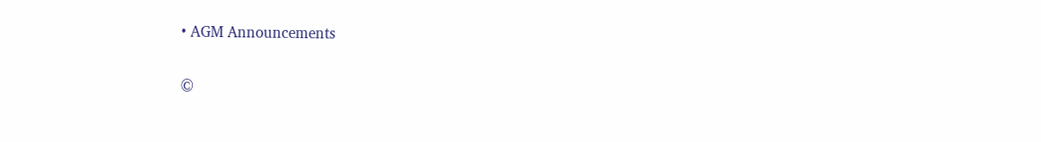• AGM Announcements

©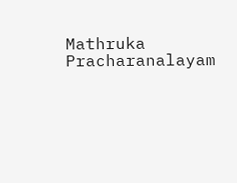Mathruka Pracharanalayam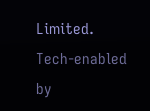Limited.
Tech-enabled by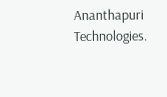Ananthapuri Technologies.